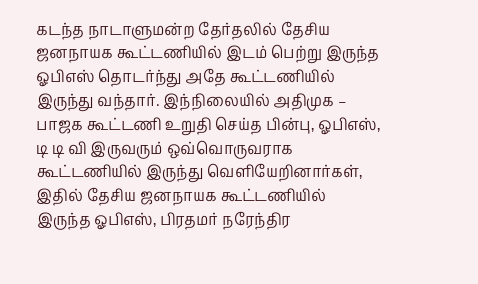கடந்த நாடாளுமன்ற தேர்தலில் தேசிய ஜனநாயக கூட்டணியில் இடம் பெற்று இருந்த ஓபிஎஸ் தொடர்ந்து அதே கூட்டணியில் இருந்து வந்தார். இந்நிலையில் அதிமுக – பாஜக கூட்டணி உறுதி செய்த பின்பு, ஓபிஎஸ், டி டி வி இருவரும் ஒவ்வொருவராக கூட்டணியில் இருந்து வெளியேறினார்கள், இதில் தேசிய ஜனநாயக கூட்டணியில் இருந்த ஓபிஎஸ், பிரதமர் நரேந்திர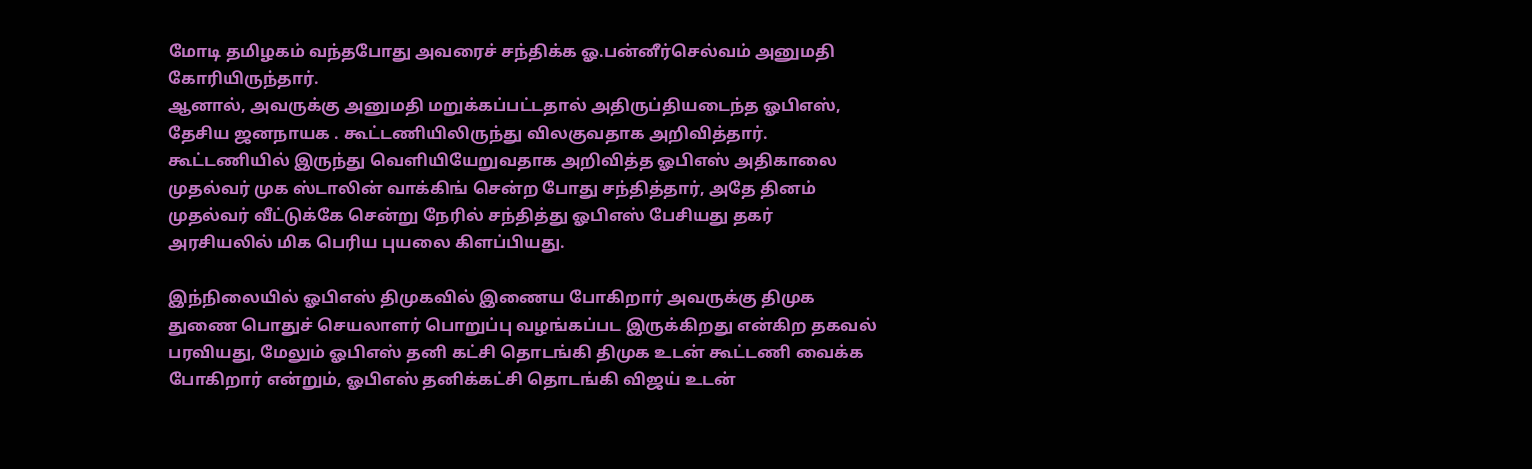மோடி தமிழகம் வந்தபோது அவரைச் சந்திக்க ஓ.பன்னீர்செல்வம் அனுமதி கோரியிருந்தார்.
ஆனால், அவருக்கு அனுமதி மறுக்கப்பட்டதால் அதிருப்தியடைந்த ஓபிஎஸ், தேசிய ஜனநாயக . கூட்டணியிலிருந்து விலகுவதாக அறிவித்தார். கூட்டணியில் இருந்து வெளியியேறுவதாக அறிவித்த ஓபிஎஸ் அதிகாலை முதல்வர் முக ஸ்டாலின் வாக்கிங் சென்ற போது சந்தித்தார், அதே தினம் முதல்வர் வீட்டுக்கே சென்று நேரில் சந்தித்து ஓபிஎஸ் பேசியது தகர் அரசியலில் மிக பெரிய புயலை கிளப்பியது.

இந்நிலையில் ஓபிஎஸ் திமுகவில் இணைய போகிறார் அவருக்கு திமுக துணை பொதுச் செயலாளர் பொறுப்பு வழங்கப்பட இருக்கிறது என்கிற தகவல் பரவியது, மேலும் ஓபிஎஸ் தனி கட்சி தொடங்கி திமுக உடன் கூட்டணி வைக்க போகிறார் என்றும், ஓபிஎஸ் தனிக்கட்சி தொடங்கி விஜய் உடன்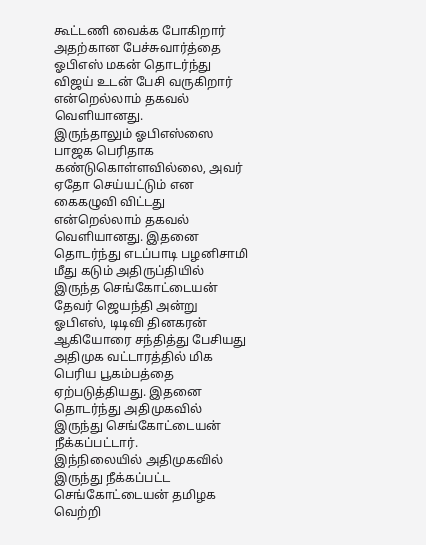கூட்டணி வைக்க போகிறார் அதற்கான பேச்சுவார்த்தை ஓபிஎஸ் மகன் தொடர்ந்து விஜய் உடன் பேசி வருகிறார் என்றெல்லாம் தகவல் வெளியானது.
இருந்தாலும் ஓபிஎஸ்ஸை பாஜக பெரிதாக கண்டுகொள்ளவில்லை, அவர் ஏதோ செய்யட்டும் என கைகழுவி விட்டது என்றெல்லாம் தகவல் வெளியானது. இதனை தொடர்ந்து எடப்பாடி பழனிசாமி மீது கடும் அதிருப்தியில் இருந்த செங்கோட்டையன் தேவர் ஜெயந்தி அன்று ஓபிஎஸ், டிடிவி தினகரன் ஆகியோரை சந்தித்து பேசியது அதிமுக வட்டாரத்தில் மிக பெரிய பூகம்பத்தை ஏற்படுத்தியது. இதனை தொடர்ந்து அதிமுகவில் இருந்து செங்கோட்டையன் நீக்கப்பட்டார்.
இந்நிலையில் அதிமுகவில் இருந்து நீக்கப்பட்ட செங்கோட்டையன் தமிழக வெற்றி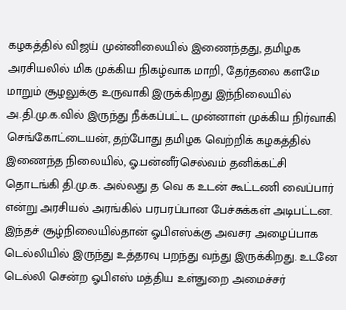கழகத்தில் விஜய் முன்னிலையில் இணைந்தது, தமிழக அரசியலில் மிக முக்கிய நிகழ்வாக மாறி, தேர்தலை களமே மாறும் சூழலுக்கு உருவாகி இருக்கிறது இந்நிலையில் அ.தி.மு.க.வில் இருந்து நீக்கப்பட்ட முன்னாள் முக்கிய நிர்வாகி செங்கோட்டையன், தற்போது தமிழக வெற்றிக் கழகத்தில் இணைந்த நிலையில், ஓ.பன்னீர்செல்வம் தனிக்கட்சி தொடங்கி தி.மு.க. அல்லது த வெ க உடன் கூட்டணி வைப்பார் என்று அரசியல் அரங்கில் பரபரப்பான பேச்சுக்கள் அடிபட்டன.
இந்தச் சூழ்நிலையில்தான் ஓபிஎஸ்க்கு அவசர அழைப்பாக டெல்லியில் இருந்து உத்தரவு பறந்து வந்து இருக்கிறது. உடனே டெல்லி சென்ற ஓபிஎஸ் மத்திய உள்துறை அமைச்சர்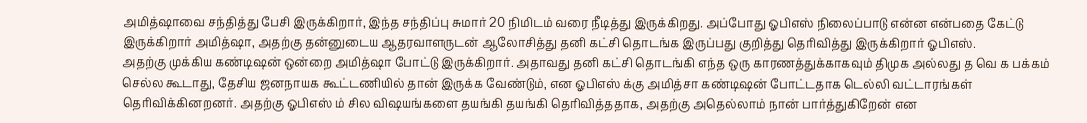அமித்ஷாவை சந்தித்து பேசி இருக்கிறார், இந்த சந்திப்பு சுமார் 20 நிமிடம் வரை நீடித்து இருக்கிறது. அப்போது ஓபிஎஸ் நிலைப்பாடு என்ன என்பதை கேட்டு இருக்கிறார் அமித்ஷா, அதற்கு தன்னுடைய ஆதரவாளருடன் ஆலோசித்து தனி கட்சி தொடங்க இருப்பது குறித்து தெரிவித்து இருக்கிறார் ஓபிஎஸ்.
அதற்கு முக்கிய கண்டிஷன் ஒன்றை அமித்ஷா போட்டு இருக்கிறார். அதாவது தனி கட்சி தொடங்கி எந்த ஒரு காரணத்துக்காகவும் திமுக அல்லது த வெ க பக்கம் செல்ல கூடாது, தேசிய ஜனநாயக கூட்டணியில் தான் இருக்க வேண்டும், என ஓபிஎஸ் க்கு அமித்சா கண்டிஷன் போட்டதாக டெல்லி வட்டாரங்கள் தெரிவிக்கினறனர். அதற்கு ஓபிஎஸ் ம் சில விஷயங்களை தயங்கி தயங்கி தெரிவித்ததாக, அதற்கு அதெல்லாம் நான் பார்த்துகிறேன் என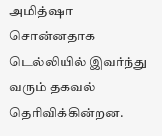அமித்ஷா சொன்னதாக டெல்லியில் இவர்ந்து வரும் தகவல் தெரிவிக்கின்றன.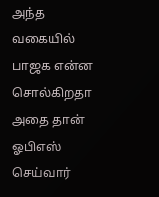அந்த வகையில் பாஜக என்ன சொல்கிறதா அதை தான் ஓபிஎஸ் செய்வார்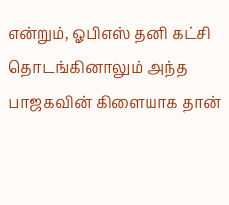என்றும், ஓபிஎஸ் தனி கட்சி தொடங்கினாலும் அந்த பாஜகவின் கிளையாக தான்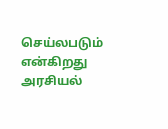செய்லபடும் என்கிறது அரசியல்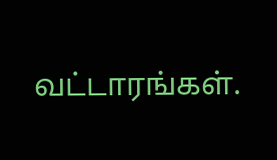வட்டாரங்கள்.